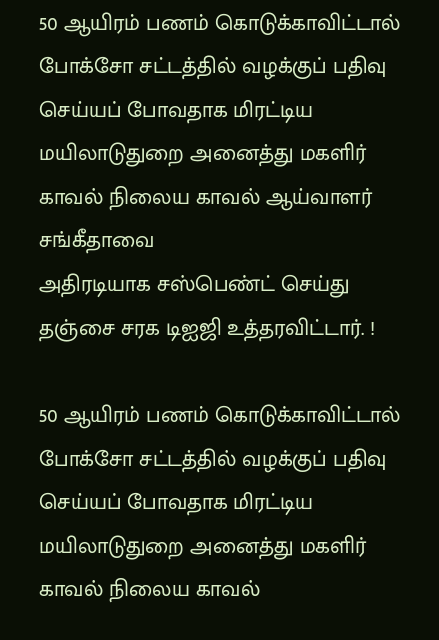50 ஆயிரம் பணம் கொடுக்காவிட்டால் போக்சோ சட்டத்தில் வழக்குப் பதிவு செய்யப் போவதாக மிரட்டிய மயிலாடுதுறை அனைத்து மகளிர் காவல் நிலைய காவல் ஆய்வாளர் சங்கீதாவை
அதிரடியாக சஸ்பெண்ட் செய்து தஞ்சை சரக டிஐஜி உத்தரவிட்டார். !

50 ஆயிரம் பணம் கொடுக்காவிட்டால் போக்சோ சட்டத்தில் வழக்குப் பதிவு செய்யப் போவதாக மிரட்டிய மயிலாடுதுறை அனைத்து மகளிர் காவல் நிலைய காவல்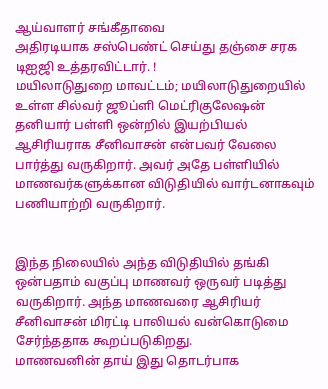ஆய்வாளர் சங்கீதாவை
அதிரடியாக சஸ்பெண்ட் செய்து தஞ்சை சரக டிஐஜி உத்தரவிட்டார். !
மயிலாடுதுறை மாவட்டம்; மயிலாடுதுறையில் உள்ள சில்வர் ஜூப்ளி மெட்ரிகுலேஷன் தனியார் பள்ளி ஒன்றில் இயற்பியல் ஆசிரியராக சீனிவாசன் என்பவர் வேலை பார்த்து வருகிறார். அவர் அதே பள்ளியில் மாணவர்களுக்கான விடுதியில் வார்டனாகவும் பணியாற்றி வருகிறார்.


இந்த நிலையில் அந்த விடுதியில் தங்கி ஒன்பதாம் வகுப்பு மாணவர் ஒருவர் படித்து வருகிறார். அந்த மாணவரை ஆசிரியர் சீனிவாசன் மிரட்டி பாலியல் வன்கொடுமை சேர்ந்ததாக கூறப்படுகிறது.
மாணவனின் தாய் இது தொடர்பாக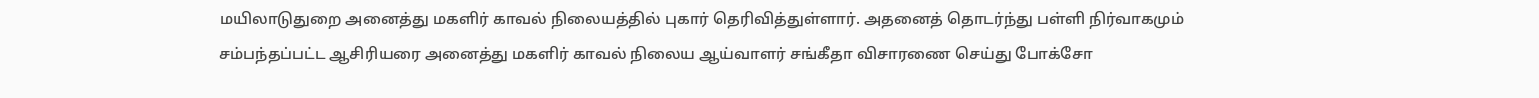மயிலாடுதுறை அனைத்து மகளிர் காவல் நிலையத்தில் புகார் தெரிவித்துள்ளார். அதனைத் தொடர்ந்து பள்ளி நிர்வாகமும் சம்பந்தப்பட்ட ஆசிரியரை அனைத்து மகளிர் காவல் நிலைய ஆய்வாளர் சங்கீதா விசாரணை செய்து போக்சோ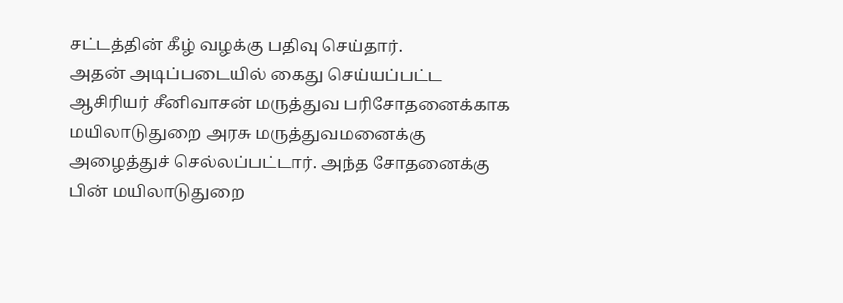சட்டத்தின் கீழ் வழக்கு பதிவு செய்தார்.
அதன் அடிப்படையில் கைது செய்யப்பட்ட ஆசிரியர் சீனிவாசன் மருத்துவ பரிசோதனைக்காக மயிலாடுதுறை அரசு மருத்துவமனைக்கு அழைத்துச் செல்லப்பட்டார். அந்த சோதனைக்கு பின் மயிலாடுதுறை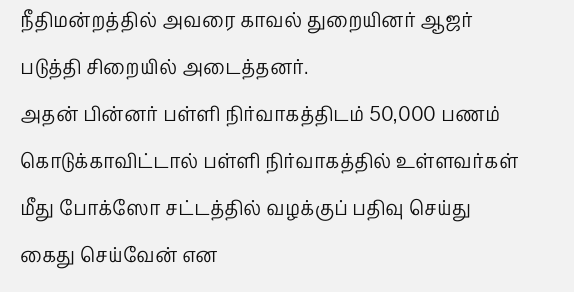நீதிமன்றத்தில் அவரை காவல் துறையினர் ஆஜர் படுத்தி சிறையில் அடைத்தனர்.
அதன் பின்னர் பள்ளி நிர்வாகத்திடம் 50,000 பணம் கொடுக்காவிட்டால் பள்ளி நிர்வாகத்தில் உள்ளவர்கள் மீது போக்ஸோ சட்டத்தில் வழக்குப் பதிவு செய்து கைது செய்வேன் என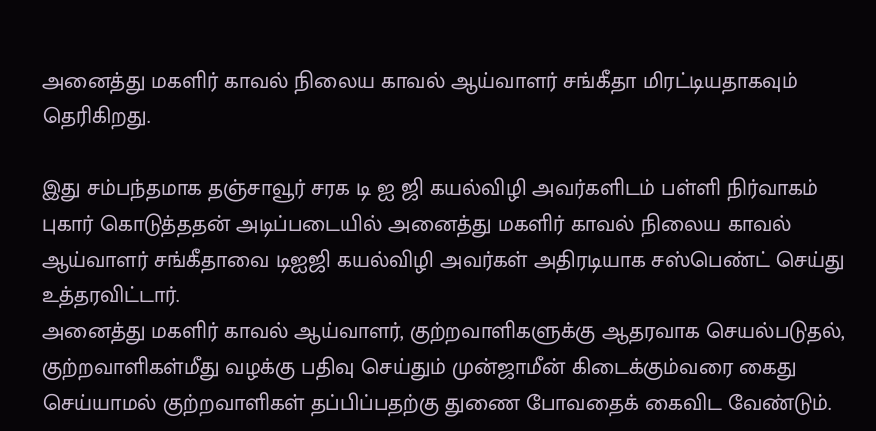அனைத்து மகளிர் காவல் நிலைய காவல் ஆய்வாளர் சங்கீதா மிரட்டியதாகவும் தெரிகிறது.

இது சம்பந்தமாக தஞ்சாவூர் சரக டி ஐ ஜி கயல்விழி அவர்களிடம் பள்ளி நிர்வாகம் புகார் கொடுத்ததன் அடிப்படையில் அனைத்து மகளிர் காவல் நிலைய காவல் ஆய்வாளர் சங்கீதாவை டிஐஜி கயல்விழி அவர்கள் அதிரடியாக சஸ்பெண்ட் செய்து உத்தரவிட்டார்.
அனைத்து மகளிர் காவல் ஆய்வாளர், குற்றவாளிகளுக்கு ஆதரவாக செயல்படுதல், குற்றவாளிகள்மீது வழக்கு பதிவு செய்தும் முன்ஜாமீன் கிடைக்கும்வரை கைது செய்யாமல் குற்றவாளிகள் தப்பிப்பதற்கு துணை போவதைக் கைவிட வேண்டும்.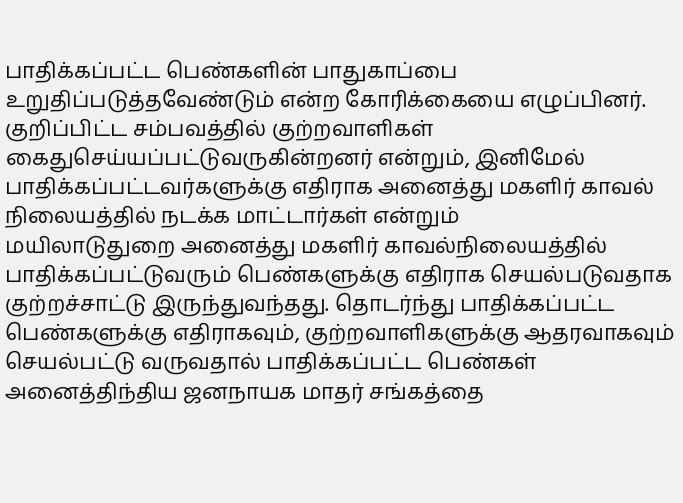பாதிக்கப்பட்ட பெண்களின் பாதுகாப்பை உறுதிப்படுத்தவேண்டும் என்ற கோரிக்கையை எழுப்பினர். குறிப்பிட்ட சம்பவத்தில் குற்றவாளிகள் கைதுசெய்யப்பட்டுவருகின்றனர் என்றும், இனிமேல் பாதிக்கப்பட்டவர்களுக்கு எதிராக அனைத்து மகளிர் காவல் நிலையத்தில் நடக்க மாட்டார்கள் என்றும்
மயிலாடுதுறை அனைத்து மகளிர் காவல்நிலையத்தில் பாதிக்கப்பட்டுவரும் பெண்களுக்கு எதிராக செயல்படுவதாக குற்றச்சாட்டு இருந்துவந்தது. தொடர்ந்து பாதிக்கப்பட்ட பெண்களுக்கு எதிராகவும், குற்றவாளிகளுக்கு ஆதரவாகவும் செயல்பட்டு வருவதால் பாதிக்கப்பட்ட பெண்கள் அனைத்திந்திய ஜனநாயக மாதர் சங்கத்தை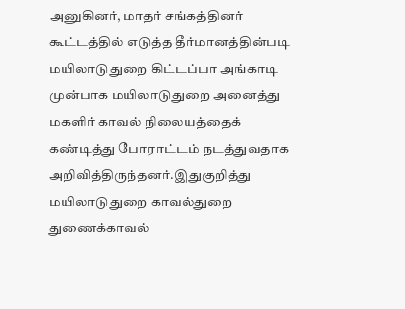அனுகினர், மாதர் சங்கத்தினர் கூட்டத்தில் எடுத்த தீர்மானத்தின்படி மயிலாடுதுறை கிட்டப்பா அங்காடி முன்பாக மயிலாடுதுறை அனைத்து மகளிர் காவல் நிலையத்தைக் கண்டித்து போராட்டம் நடத்துவதாக அறிவித்திருந்தனர்.இதுகுறித்து மயிலாடுதுறை காவல்துறை துணைக்காவல்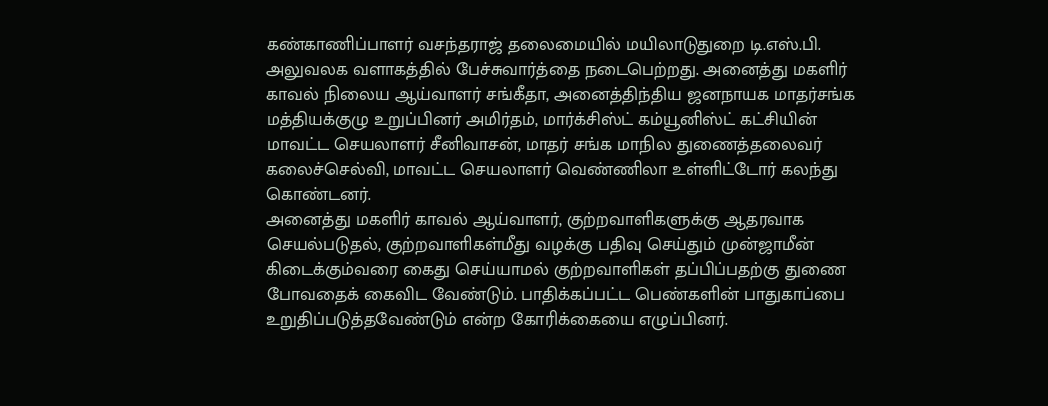கண்காணிப்பாளர் வசந்தராஜ் தலைமையில் மயிலாடுதுறை டி.எஸ்.பி. அலுவலக வளாகத்தில் பேச்சுவார்த்தை நடைபெற்றது. அனைத்து மகளிர் காவல் நிலைய ஆய்வாளர் சங்கீதா, அனைத்திந்திய ஜனநாயக மாதர்சங்க மத்தியக்குழு உறுப்பினர் அமிர்தம், மார்க்சிஸ்ட் கம்யூனிஸ்ட் கட்சியின் மாவட்ட செயலாளர் சீனிவாசன், மாதர் சங்க மாநில துணைத்தலைவர் கலைச்செல்வி, மாவட்ட செயலாளர் வெண்ணிலா உள்ளிட்டோர் கலந்து கொண்டனர்.
அனைத்து மகளிர் காவல் ஆய்வாளர், குற்றவாளிகளுக்கு ஆதரவாக செயல்படுதல், குற்றவாளிகள்மீது வழக்கு பதிவு செய்தும் முன்ஜாமீன் கிடைக்கும்வரை கைது செய்யாமல் குற்றவாளிகள் தப்பிப்பதற்கு துணை போவதைக் கைவிட வேண்டும். பாதிக்கப்பட்ட பெண்களின் பாதுகாப்பை உறுதிப்படுத்தவேண்டும் என்ற கோரிக்கையை எழுப்பினர்.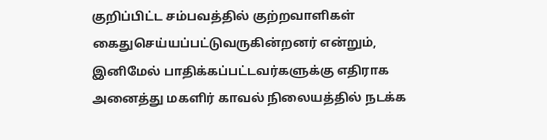குறிப்பிட்ட சம்பவத்தில் குற்றவாளிகள் கைதுசெய்யப்பட்டுவருகின்றனர் என்றும், இனிமேல் பாதிக்கப்பட்டவர்களுக்கு எதிராக அனைத்து மகளிர் காவல் நிலையத்தில் நடக்க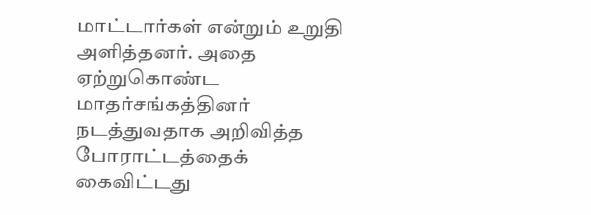மாட்டார்கள் என்றும் உறுதி அளித்தனர். அதை ஏற்றுகொண்ட மாதர்சங்கத்தினர் நடத்துவதாக அறிவித்த போராட்டத்தைக் கைவிட்டது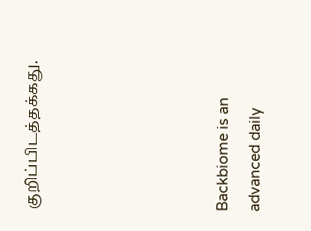குறிப்பிடத்தக்கது.





Backbiome is an advanced daily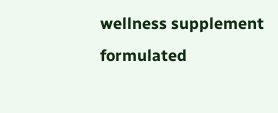wellness supplement formulated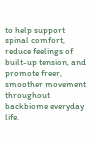to help support spinal comfort, reduce feelings of built-up tension, and promote freer, smoother movement throughout backbiome everyday life.